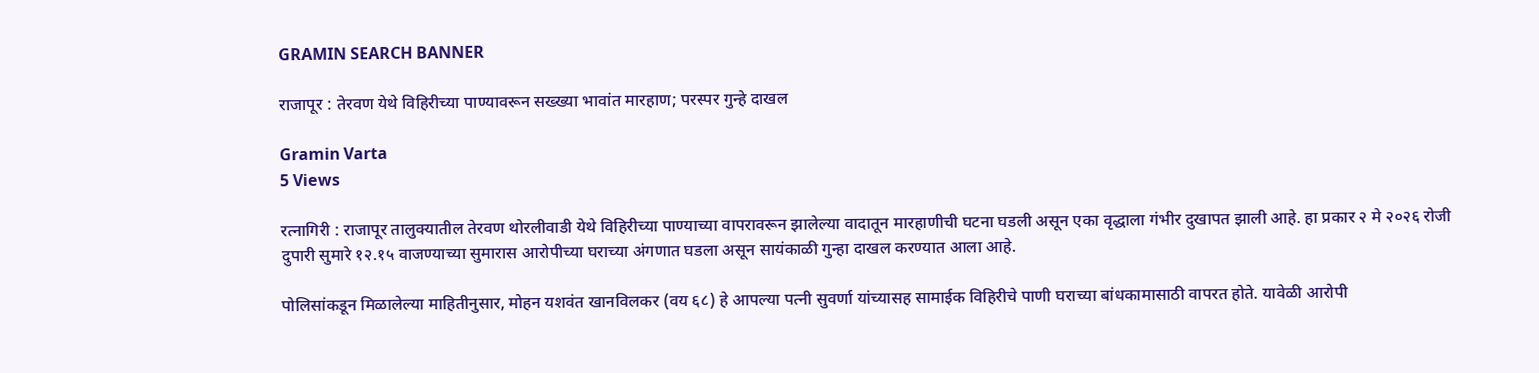GRAMIN SEARCH BANNER

राजापूर : तेरवण येथे विहिरीच्या पाण्यावरून सख्ख्या भावांत मारहाण; परस्पर गुन्हे दाखल

Gramin Varta
5 Views

रत्नागिरी : राजापूर तालुक्यातील तेरवण थोरलीवाडी येथे विहिरीच्या पाण्याच्या वापरावरून झालेल्या वादातून मारहाणीची घटना घडली असून एका वृद्धाला गंभीर दुखापत झाली आहे. हा प्रकार २ मे २०२६ रोजी दुपारी सुमारे १२.१५ वाजण्याच्या सुमारास आरोपीच्या घराच्या अंगणात घडला असून सायंकाळी गुन्हा दाखल करण्यात आला आहे.

पोलिसांकडून मिळालेल्या माहितीनुसार, मोहन यशवंत खानविलकर (वय ६८) हे आपल्या पत्नी सुवर्णा यांच्यासह सामाईक विहिरीचे पाणी घराच्या बांधकामासाठी वापरत होते. यावेळी आरोपी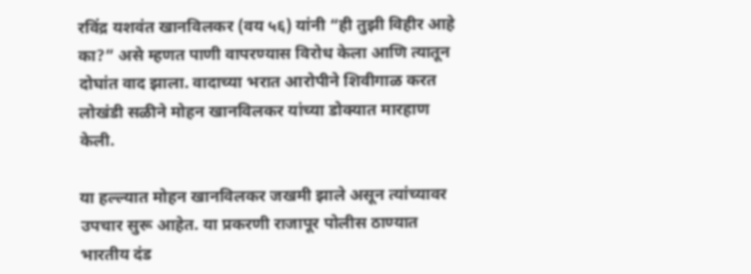रविंद्र यशवंत खानविलकर (वय ५६) यांनी “ही तुझी विहीर आहे का?” असे म्हणत पाणी वापरण्यास विरोध केला आणि त्यातून दोघांत वाद झाला. वादाच्या भरात आरोपीने शिवीगाळ करत लोखंडी सळीने मोहन खानविलकर यांच्या डोक्यात मारहाण केली.

या हल्ल्यात मोहन खानविलकर जखमी झाले असून त्यांच्यावर उपचार सुरू आहेत. या प्रकरणी राजापूर पोलीस ठाण्यात भारतीय दंड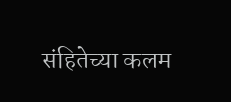संहितेच्या कलम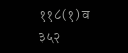११८(१) व ३५२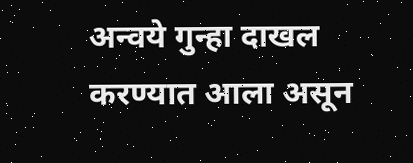अन्वये गुन्हा दाखल करण्यात आला असून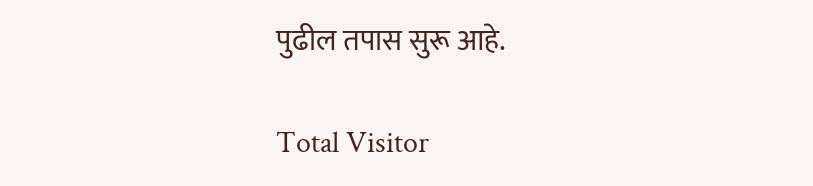पुढील तपास सुरू आहे.

Total Visitor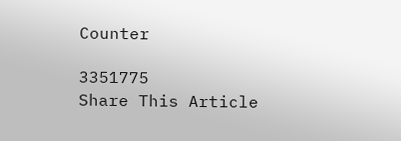Counter

3351775
Share This Article